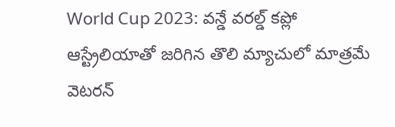World Cup 2023: వన్డే వరల్డ్ కప్లో ఆస్ట్రేలియాతో జరిగిన తొలి మ్యాచులో మాత్రమే వెటరన్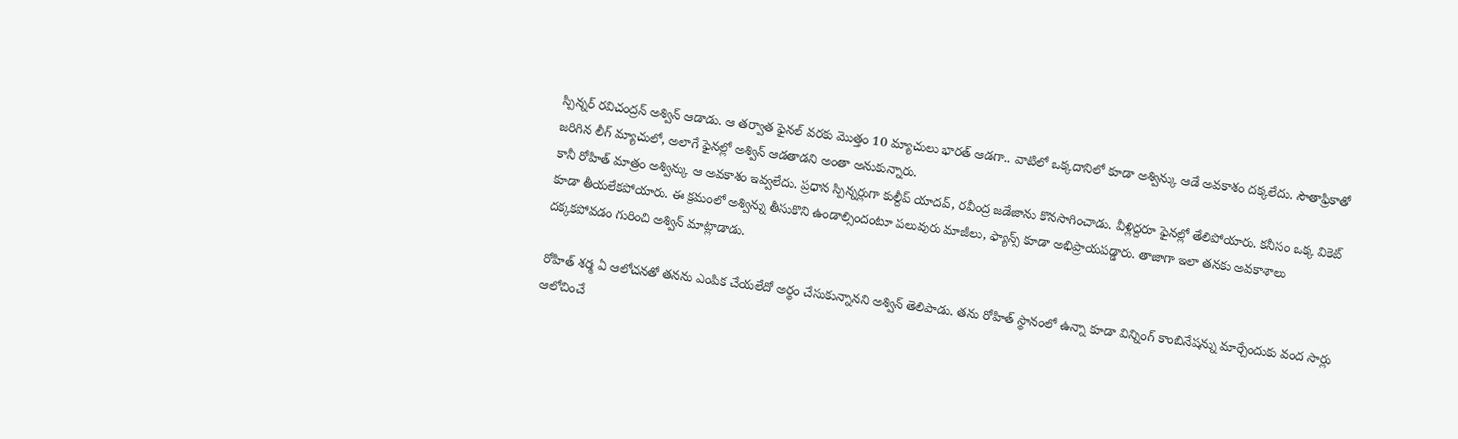స్పిన్నర్ రవిచంద్రన్ అశ్విన్ ఆడాడు. ఆ తర్వాత ఫైనల్ వరకు మొత్తం 10 మ్యాచులు భారత్ ఆడగా.. వాటిలో ఒక్కదానిలో కూడా అశ్విన్కు ఆడే అవకాశం దక్కలేదు. సౌతాఫ్రికాతో జరిగిన లీగ్ మ్యాచులో, అలాగే ఫైనల్లో అశ్విన్ ఆడతాడని అంతా అనుకున్నారు.
కానీ రోహిత్ మాత్రం అశ్విన్కు ఆ అవకాశం ఇవ్వలేదు. ప్రధాన స్పిన్నర్లుగా కుల్దీప్ యాదవ్, రవీంద్ర జడేజాను కొనసాగించాడు. వీళ్లిద్దరూ ఫైనల్లో తేలిపోయారు. కనీసం ఒక్క వికెట్ కూడా తీయలేకపోయారు. ఈ క్రమంలో అశ్విన్ను తీసుకొని ఉండాల్సిందంటూ పలువురు మాజీలు, ఫ్యాన్స్ కూడా అభిప్రాయపడ్డారు. తాజాగా ఇలా తనకు అవకాశాలు దక్కకపోవడం గురించి అశ్విన్ మాట్లాడాడు.

రోహిత్ శర్మ ఏ ఆలోచనతో తనను ఎంపిక చేయలేదో అర్థం చేసుకున్నానని అశ్విన్ తెలిపాడు. తను రోహిత్ స్థానంలో ఉన్నా కూడా విన్నింగ్ కాంబినేషన్ను మార్చేందుకు వంద సార్లు ఆలోచించే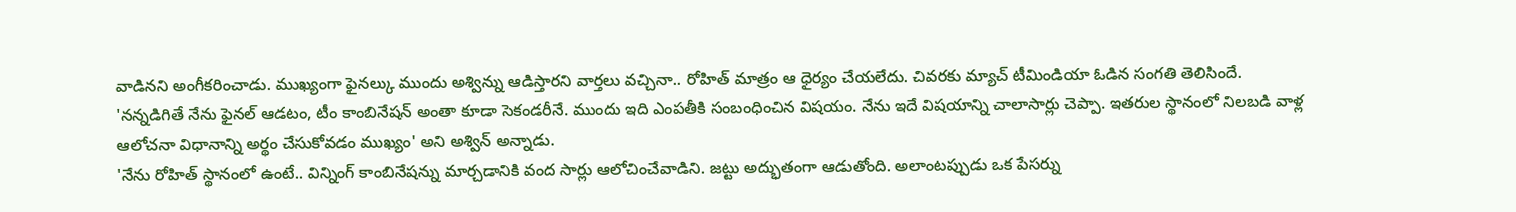వాడినని అంగీకరించాడు. ముఖ్యంగా ఫైనల్కు ముందు అశ్విన్ను ఆడిస్తారని వార్తలు వచ్చినా.. రోహిత్ మాత్రం ఆ ధైర్యం చేయలేదు. చివరకు మ్యాచ్ టీమిండియా ఓడిన సంగతి తెలిసిందే.
'నన్నడిగితే నేను ఫైనల్ ఆడటం, టీం కాంబినేషన్ అంతా కూడా సెకండరీనే. ముందు ఇది ఎంపతీకి సంబంధించిన విషయం. నేను ఇదే విషయాన్ని చాలాసార్లు చెప్పా. ఇతరుల స్థానంలో నిలబడి వాళ్ల ఆలోచనా విధానాన్ని అర్థం చేసుకోవడం ముఖ్యం' అని అశ్విన్ అన్నాడు.
'నేను రోహిత్ స్థానంలో ఉంటే.. విన్నింగ్ కాంబినేషన్ను మార్చడానికి వంద సార్లు ఆలోచించేవాడిని. జట్టు అద్భుతంగా ఆడుతోంది. అలాంటప్పుడు ఒక పేసర్ను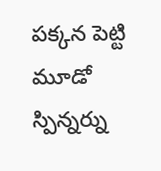పక్కన పెట్టి మూడో స్పిన్నర్ను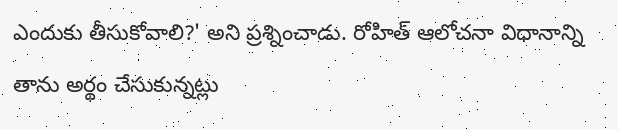ఎందుకు తీసుకోవాలి?' అని ప్రశ్నించాడు. రోహిత్ ఆలోచనా విధానాన్ని తాను అర్థం చేసుకున్నట్లు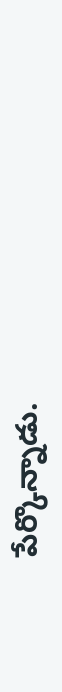పేర్కొన్నాడు.